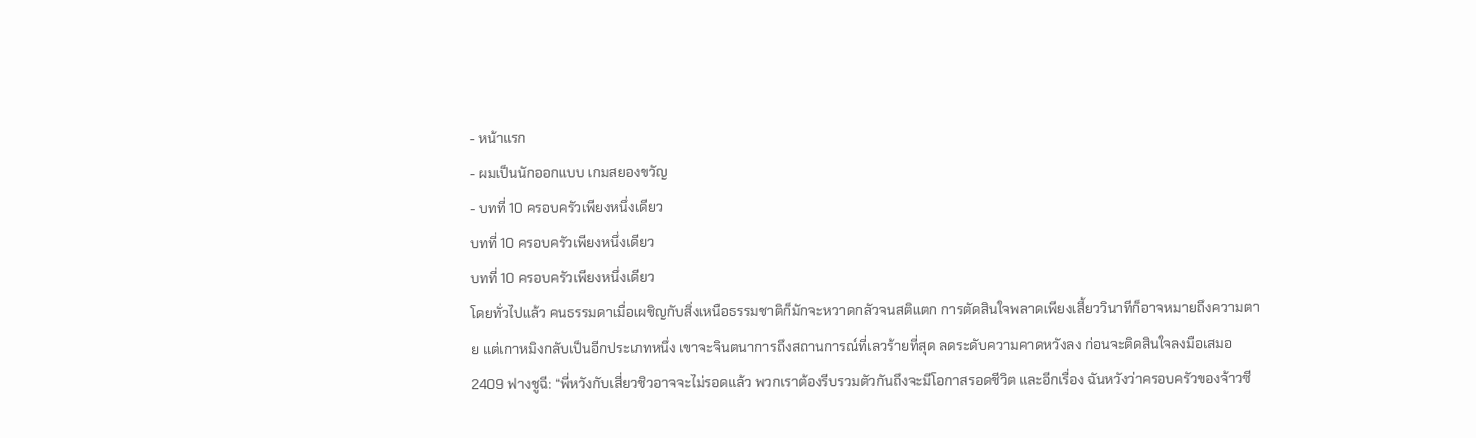- หน้าแรก
- ผมเป็นนักออกแบบ เกมสยองขวัญ
- บทที่ 10 ครอบครัวเพียงหนึ่งเดียว
บทที่ 10 ครอบครัวเพียงหนึ่งเดียว
บทที่ 10 ครอบครัวเพียงหนึ่งเดียว
โดยทั่วไปแล้ว คนธรรมดาเมื่อเผชิญกับสิ่งเหนือธรรมชาติก็มักจะหวาดกลัวจนสติแตก การตัดสินใจพลาดเพียงเสี้ยววินาทีก็อาจหมายถึงความตาย แต่เกาหมิงกลับเป็นอีกประเภทหนึ่ง เขาจะจินตนาการถึงสถานการณ์ที่เลวร้ายที่สุด ลดระดับความคาดหวังลง ก่อนจะติดสินใจลงมือเสมอ
2409 ฟางชูฉี: “พี่หวังกับเสี่ยวชิวอาจจะไม่รอดแล้ว พวกเราต้องรีบรวมตัวกันถึงจะมีโอกาสรอดชีวิต และอีกเรื่อง ฉันหวังว่าครอบครัวของจ้าวซี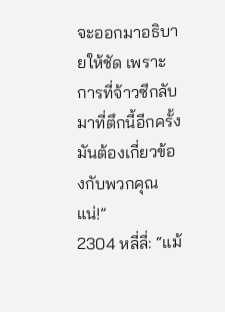จะออกมาอธิบายให้ชัด เพราะการที่จ้าวซีกลับมาที่ตึกนี้อีกครั้ง มันต้องเกี่ยวข้องกับพวกคุณแน่!”
2304 หลี่ลี่: “แม้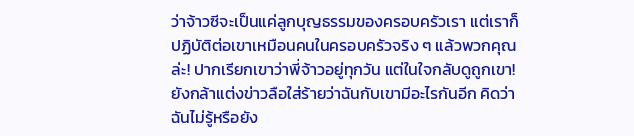ว่าจ้าวซีจะเป็นแค่ลูกบุญธรรมของครอบครัวเรา แต่เราก็ปฏิบัติต่อเขาเหมือนคนในครอบครัวจริง ๆ แล้วพวกคุณล่ะ! ปากเรียกเขาว่าพี่จ้าวอยู่ทุกวัน แต่ในใจกลับดูถูกเขา! ยังกล้าแต่งข่าวลือใส่ร้ายว่าฉันกับเขามีอะไรกันอีก คิดว่าฉันไม่รู้หรือยัง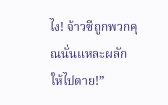ไง! จ้าวซีถูกพวกคุณนั่นแหละผลักให้ไปตาย!”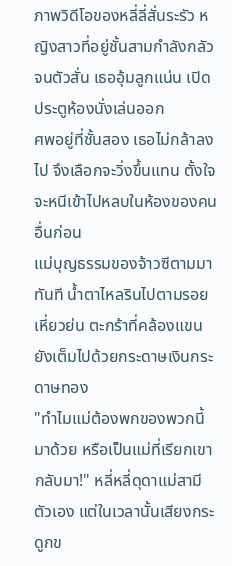ภาพวิดีโอของหลี่ลี่สั่นระรัว หญิงสาวที่อยู่ชั้นสามกำลังกลัวจนตัวสั่น เธออุ้มลูกแน่น เปิดประตูห้องนั่งเล่นออก
ศพอยู่ที่ชั้นสอง เธอไม่กล้าลงไป จึงเลือกจะวิ่งขึ้นแทน ตั้งใจจะหนีเข้าไปหลบในห้องของคนอื่นก่อน
แม่บุญธรรมของจ้าวซีตามมาทันที น้ำตาไหลรินไปตามรอยเหี่ยวย่น ตะกร้าที่คล้องแขนยังเต็มไปด้วยกระดาษเงินกระดาษทอง
"ทำไมแม่ต้องพกของพวกนี้มาด้วย หรือเป็นแม่ที่เรียกเขากลับมา!" หลี่หลี่ดุดาแม่สามีตัวเอง แต่ในเวลานั้นเสียงกระดูกข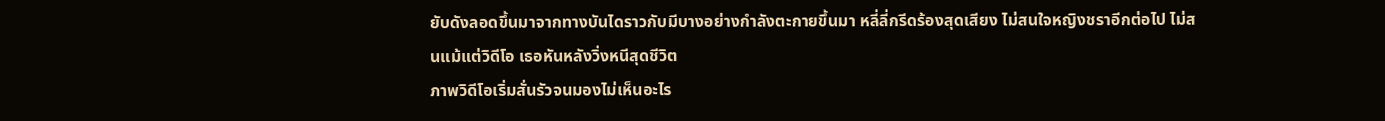ยับดังลอดขึ้นมาจากทางบันไดราวกับมีบางอย่างกำลังตะกายขึ้นมา หลี่ลี่กรีดร้องสุดเสียง ไม่สนใจหญิงชราอีกต่อไป ไม่สนแม้แต่วิดีโอ เธอหันหลังวิ่งหนีสุดชีวิต
ภาพวิดีโอเริ่มสั่นรัวจนมองไม่เห็นอะไร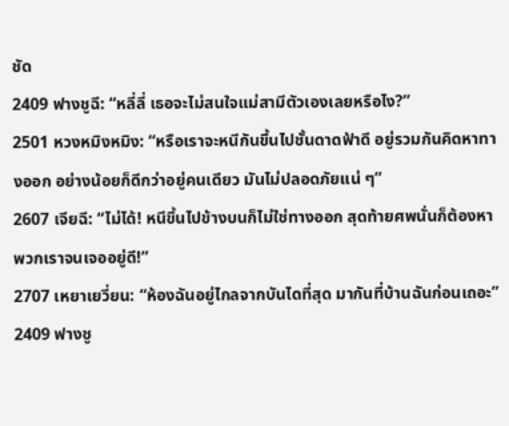ชัด
2409 ฟางชูฉี: “หลี่ลี่ เธอจะไม่สนใจแม่สามีตัวเองเลยหรือไง?”
2501 หวงหมิงหมิง: “หรือเราจะหนีกันขึ้นไปชั้นดาดฟ้าดี อยู่รวมกันคิดหาทางออก อย่างน้อยก็ดีกว่าอยู่คนเดียว มันไม่ปลอดภัยแน่ ๆ”
2607 เจียฉี: “ไม่ได้! หนีขึ้นไปข้างบนก็ไม่ใช่ทางออก สุดท้ายศพนั่นก็ต้องหาพวกเราจนเจออยู่ดี!”
2707 เหยาเยวี่ยน: “ห้องฉันอยู่ไกลจากบันไดที่สุด มากันที่บ้านฉันก่อนเถอะ”
2409 ฟางชู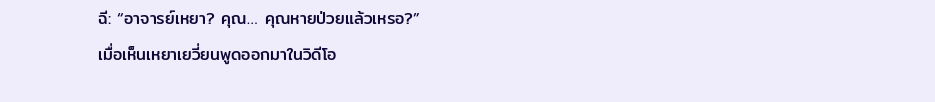ฉี: “อาจารย์เหยา? คุณ… คุณหายป่วยแล้วเหรอ?”
เมื่อเห็นเหยาเยวี่ยนพูดออกมาในวิดีโอ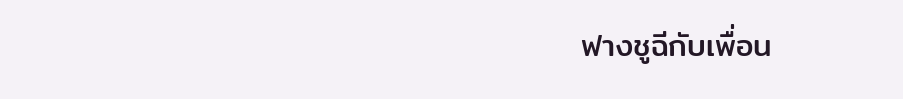ฟางชูฉีกับเพื่อน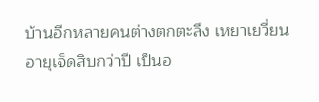บ้านอีกหลายคนต่างตกตะลึง เหยาเยวี่ยนอายุเจ็ดสิบกว่าปี เป็นอ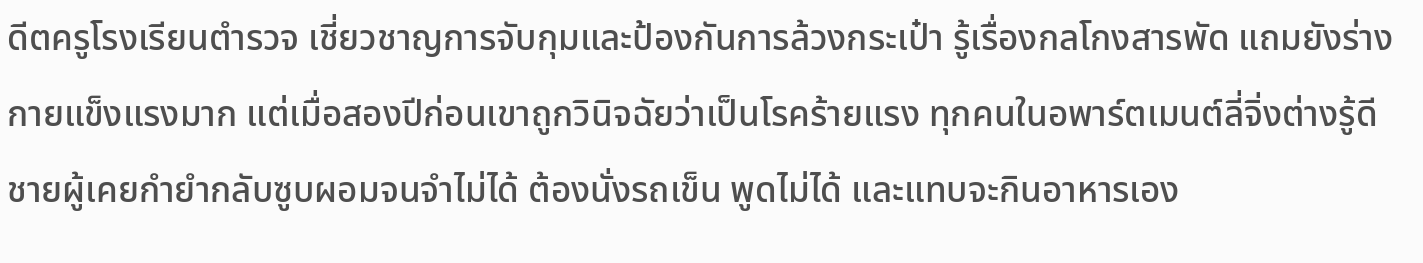ดีตครูโรงเรียนตำรวจ เชี่ยวชาญการจับกุมและป้องกันการล้วงกระเป๋า รู้เรื่องกลโกงสารพัด แถมยังร่างกายแข็งแรงมาก แต่เมื่อสองปีก่อนเขาถูกวินิจฉัยว่าเป็นโรคร้ายแรง ทุกคนในอพาร์ตเมนต์ลี่จิ่งต่างรู้ดี ชายผู้เคยกำยำกลับซูบผอมจนจำไม่ได้ ต้องนั่งรถเข็น พูดไม่ได้ และแทบจะกินอาหารเอง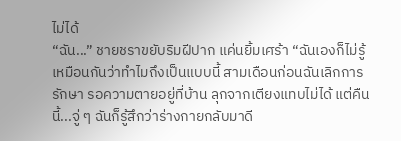ไม่ได้
“ฉัน...” ชายชราขยับริมฝีปาก แค่นยิ้มเศร้า “ฉันเองก็ไม่รู้เหมือนกันว่าทำไมถึงเป็นแบบนี้ สามเดือนก่อนฉันเลิกการรักษา รอความตายอยู่ที่บ้าน ลุกจากเตียงแทบไม่ได้ แต่คืนนี้...จู่ ๆ ฉันก็รู้สึกว่าร่างกายกลับมาดี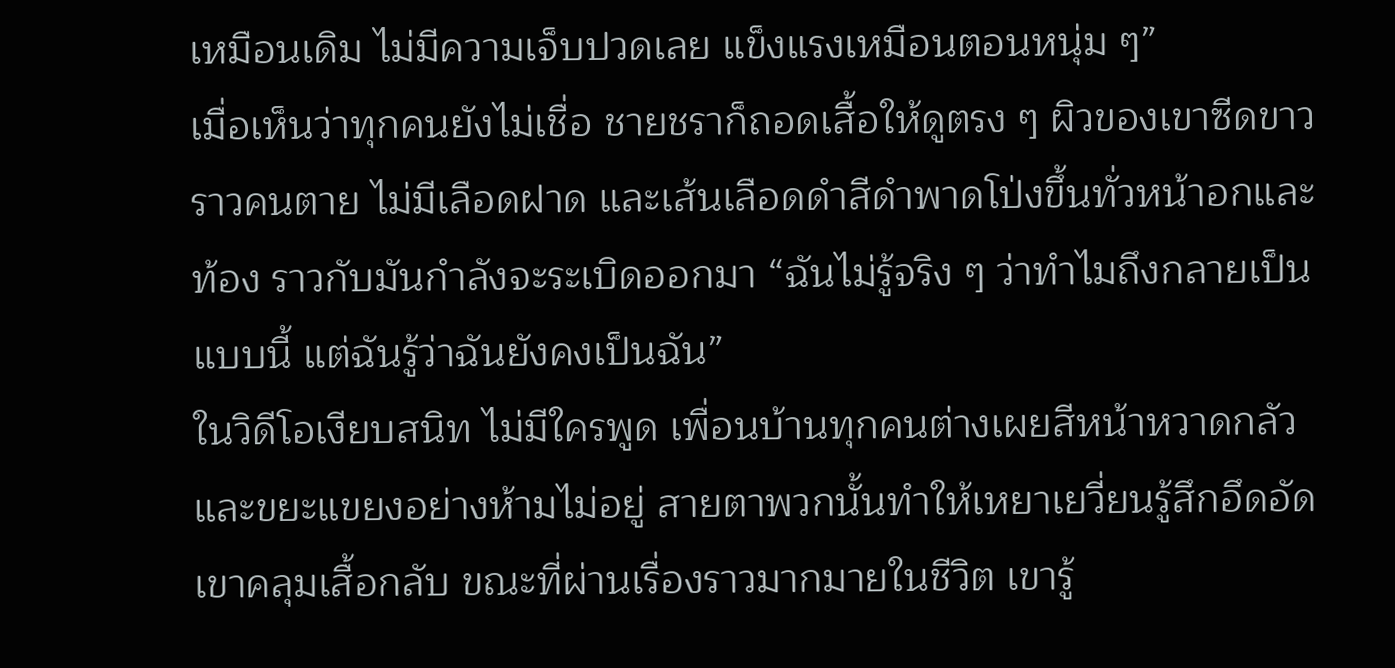เหมือนเดิม ไม่มีความเจ็บปวดเลย แข็งแรงเหมือนตอนหนุ่ม ๆ”
เมื่อเห็นว่าทุกคนยังไม่เชื่อ ชายชราก็ถอดเสื้อให้ดูตรง ๆ ผิวของเขาซีดขาวราวคนตาย ไม่มีเลือดฝาด และเส้นเลือดดำสีดำพาดโป่งขึ้นทั่วหน้าอกและท้อง ราวกับมันกำลังจะระเบิดออกมา “ฉันไม่รู้จริง ๆ ว่าทำไมถึงกลายเป็นแบบนี้ แต่ฉันรู้ว่าฉันยังคงเป็นฉัน”
ในวิดีโอเงียบสนิท ไม่มีใครพูด เพื่อนบ้านทุกคนต่างเผยสีหน้าหวาดกลัวและขยะแขยงอย่างห้ามไม่อยู่ สายตาพวกนั้นทำให้เหยาเยวี่ยนรู้สึกอึดอัด
เขาคลุมเสื้อกลับ ขณะที่ผ่านเรื่องราวมากมายในชีวิต เขารู้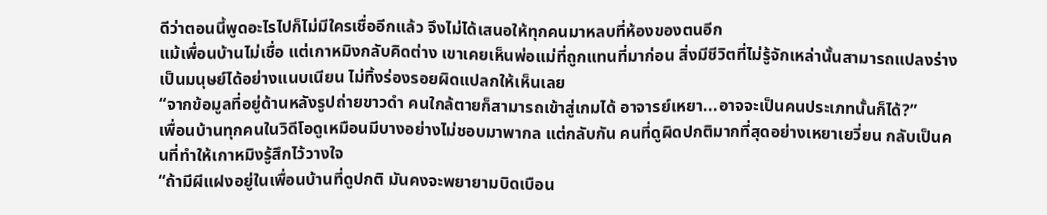ดีว่าตอนนี้พูดอะไรไปก็ไม่มีใครเชื่ออีกแล้ว จึงไม่ได้เสนอให้ทุกคนมาหลบที่ห้องของตนอีก
แม้เพื่อนบ้านไม่เชื่อ แต่เกาหมิงกลับคิดต่าง เขาเคยเห็นพ่อแม่ที่ถูกแทนที่มาก่อน สิ่งมีชีวิตที่ไม่รู้จักเหล่านั้นสามารถแปลงร่างเป็นมนุษย์ได้อย่างแนบเนียน ไม่ทิ้งร่องรอยผิดแปลกให้เห็นเลย
“จากข้อมูลที่อยู่ด้านหลังรูปถ่ายขาวดำ คนใกล้ตายก็สามารถเข้าสู่เกมได้ อาจารย์เหยา...อาจจะเป็นคนประเภทนั้นก็ได้?”
เพื่อนบ้านทุกคนในวิดีโอดูเหมือนมีบางอย่างไม่ชอบมาพากล แต่กลับกัน คนที่ดูผิดปกติมากที่สุดอย่างเหยาเยวี่ยน กลับเป็นคนที่ทำให้เกาหมิงรู้สึกไว้วางใจ
“ถ้ามีผีแฝงอยู่ในเพื่อนบ้านที่ดูปกติ มันคงจะพยายามบิดเบือน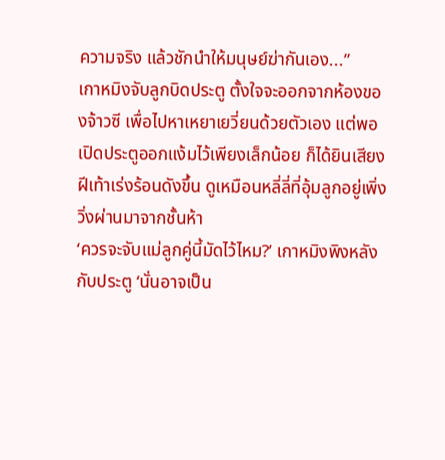ความจริง แล้วชักนำให้มนุษย์ฆ่ากันเอง...”
เกาหมิงจับลูกบิดประตู ตั้งใจจะออกจากห้องของจ้าวซี เพื่อไปหาเหยาเยวี่ยนด้วยตัวเอง แต่พอเปิดประตูออกแง้มไว้เพียงเล็กน้อย ก็ได้ยินเสียงฝีเท้าเร่งร้อนดังขึ้น ดูเหมือนหลี่ลี่ที่อุ้มลูกอยู่เพิ่งวิ่งผ่านมาจากชั้นห้า
‘ควรจะจับแม่ลูกคู่นี้มัดไว้ไหม?’ เกาหมิงพิงหลังกับประตู ‘นั่นอาจเป็น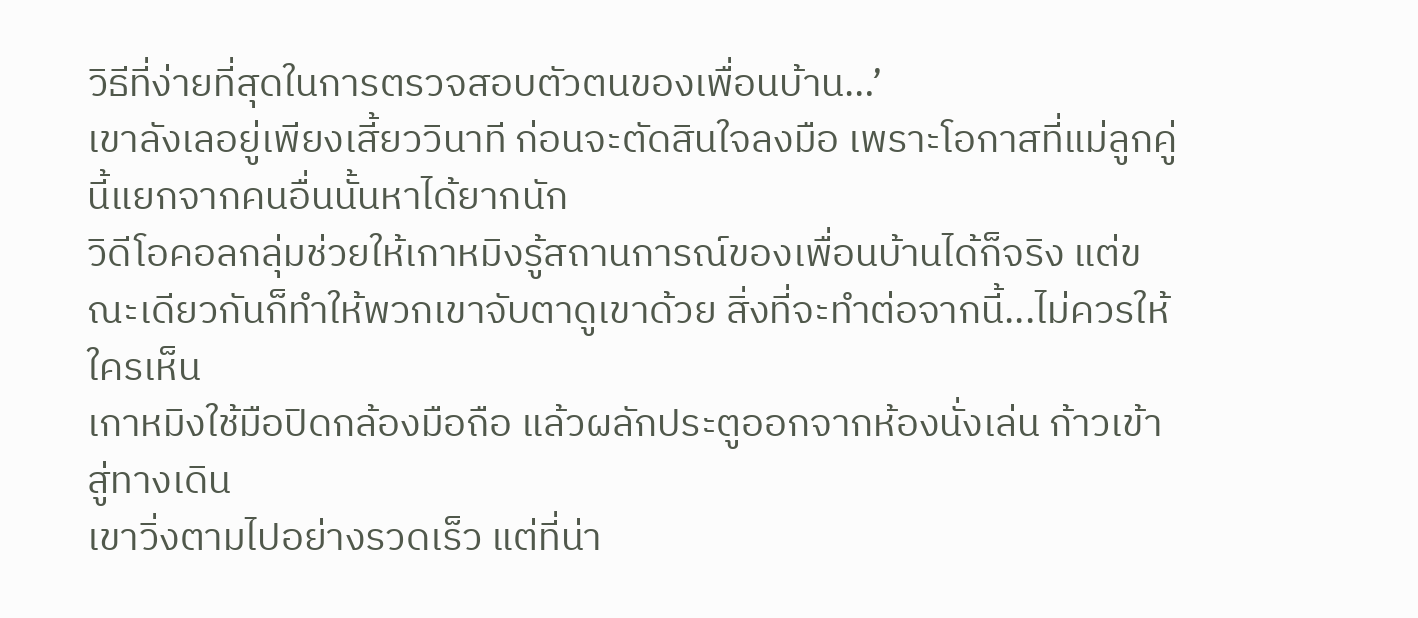วิธีที่ง่ายที่สุดในการตรวจสอบตัวตนของเพื่อนบ้าน…’
เขาลังเลอยู่เพียงเสี้ยววินาที ก่อนจะตัดสินใจลงมือ เพราะโอกาสที่แม่ลูกคู่นี้แยกจากคนอื่นนั้นหาได้ยากนัก
วิดีโอคอลกลุ่มช่วยให้เกาหมิงรู้สถานการณ์ของเพื่อนบ้านได้ก็จริง แต่ขณะเดียวกันก็ทำให้พวกเขาจับตาดูเขาด้วย สิ่งที่จะทำต่อจากนี้...ไม่ควรให้ใครเห็น
เกาหมิงใช้มือปิดกล้องมือถือ แล้วผลักประตูออกจากห้องนั่งเล่น ก้าวเข้าสู่ทางเดิน
เขาวิ่งตามไปอย่างรวดเร็ว แต่ที่น่า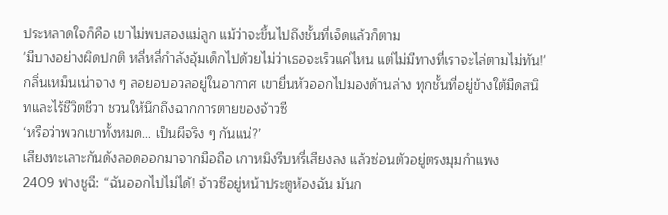ประหลาดใจก็คือ เขาไม่พบสองแม่ลูก แม้ว่าจะขึ้นไปถึงชั้นที่เจ็ดแล้วก็ตาม
'มีบางอย่างผิดปกติ หลี่หลี่กำลังอุ้มเด็กไปด้วยไม่ว่าเธอจะเร็วแค่ไหน แต่ไม่มีทางที่เราจะไล่ตามไม่ทัน!'
กลิ่นเหม็นเน่าจาง ๆ ลอยอบอวลอยู่ในอากาศ เขายื่นหัวออกไปมองด้านล่าง ทุกชั้นที่อยู่ข้างใต้มืดสนิทและไร้ชีวิตชีวา ชวนให้นึกถึงฉากการตายของจ้าวซี
‘หรือว่าพวกเขาทั้งหมด… เป็นผีจริง ๆ กันแน่?’
เสียงทะเลาะกันดังลอดออกมาจากมือถือ เกาหมิงรีบหรี่เสียงลง แล้วซ่อนตัวอยู่ตรงมุมกำแพง
2409 ฟางชูฉี: “ฉันออกไปไม่ได้! จ้าวซีอยู่หน้าประตูห้องฉัน มันก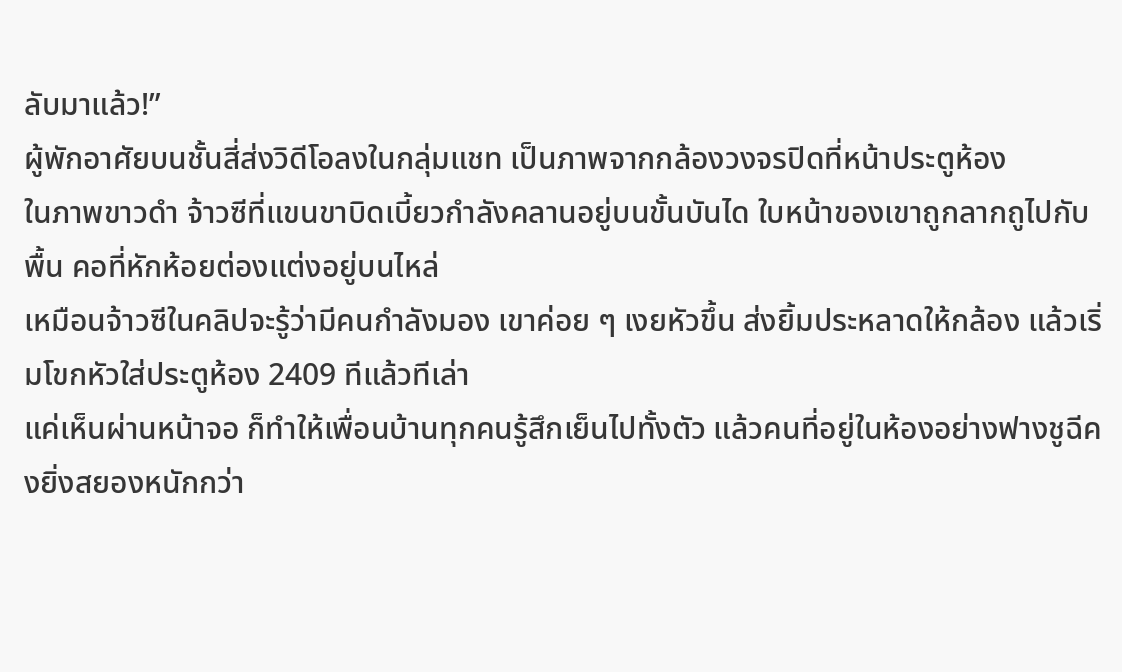ลับมาแล้ว!”
ผู้พักอาศัยบนชั้นสี่ส่งวิดีโอลงในกลุ่มแชท เป็นภาพจากกล้องวงจรปิดที่หน้าประตูห้อง
ในภาพขาวดำ จ้าวซีที่แขนขาบิดเบี้ยวกำลังคลานอยู่บนขั้นบันได ใบหน้าของเขาถูกลากถูไปกับพื้น คอที่หักห้อยต่องแต่งอยู่บนไหล่
เหมือนจ้าวซีในคลิปจะรู้ว่ามีคนกำลังมอง เขาค่อย ๆ เงยหัวขึ้น ส่งยิ้มประหลาดให้กล้อง แล้วเริ่มโขกหัวใส่ประตูห้อง 2409 ทีแล้วทีเล่า
แค่เห็นผ่านหน้าจอ ก็ทำให้เพื่อนบ้านทุกคนรู้สึกเย็นไปทั้งตัว แล้วคนที่อยู่ในห้องอย่างฟางชูฉีคงยิ่งสยองหนักกว่า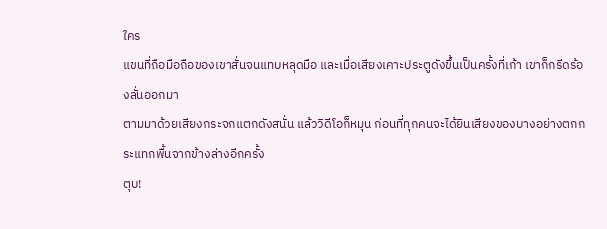ใคร
แขนที่ถือมือถือของเขาสั่นจนแทบหลุดมือ และเมื่อเสียงเคาะประตูดังขึ้นเป็นครั้งที่เก้า เขาก็กรีดร้องลั่นออกมา
ตามมาด้วยเสียงกระจกแตกดังสนั่น แล้ววิดีโอก็หมุน ก่อนที่ทุกคนจะได้ยินเสียงของบางอย่างตกกระแทกพื้นจากข้างล่างอีกครั้ง
ตุบ!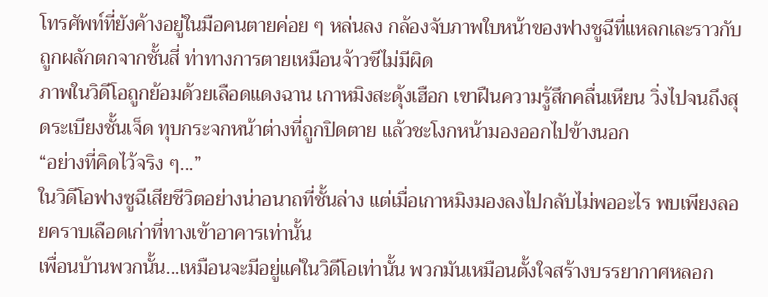โทรศัพท์ที่ยังค้างอยู่ในมือคนตายค่อย ๆ หล่นลง กล้องจับภาพใบหน้าของฟางชูฉีที่แหลกเละราวกับถูกผลักตกจากชั้นสี่ ท่าทางการตายเหมือนจ้าวซีไม่มีผิด
ภาพในวิดีโอถูกย้อมด้วยเลือดแดงฉาน เกาหมิงสะดุ้งเฮือก เขาฝืนความรู้สึกคลื่นเหียน วิ่งไปจนถึงสุดระเบียงชั้นเจ็ด ทุบกระจกหน้าต่างที่ถูกปิดตาย แล้วชะโงกหน้ามองออกไปข้างนอก
“อย่างที่คิดไว้จริง ๆ...”
ในวิดีโอฟางซูฉีเสียชีวิตอย่างน่าอนาถที่ชั้นล่าง แต่เมื่อเกาหมิงมองลงไปกลับไม่พออะไร พบเพียงลอยคราบเลือดเก่าที่ทางเข้าอาคารเท่านั้น
เพื่อนบ้านพวกนั้น...เหมือนจะมีอยู่แค่ในวิดีโอเท่านั้น พวกมันเหมือนตั้งใจสร้างบรรยากาศหลอก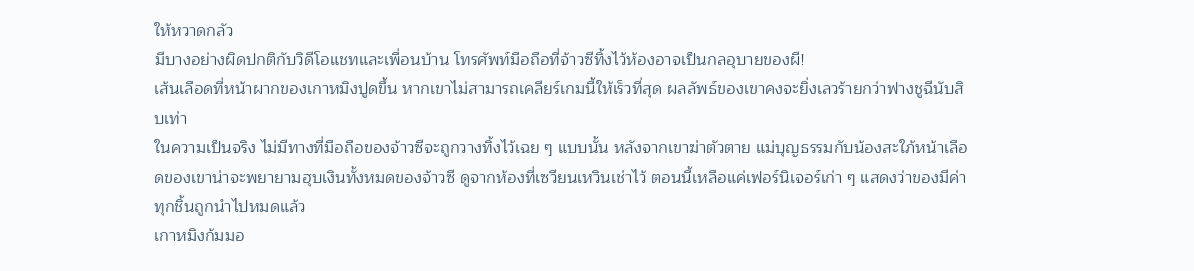ให้หวาดกลัว
มีบางอย่างผิดปกติกับวิดีโอแชทและเพื่อนบ้าน โทรศัพท์มือถือที่จ้าวซีทิ้งไว้ห้องอาจเป็นกลอุบายของผี!
เส้นเลือดที่หน้าผากของเกาหมิงปูดขึ้น หากเขาไม่สามารถเคลียร์เกมนี้ให้เร็วที่สุด ผลลัพธ์ของเขาคงจะยิ่งเลวร้ายกว่าฟางชูฉีนับสิบเท่า
ในความเป็นจริง ไม่มีทางที่มือถือของจ้าวซีจะถูกวางทิ้งไว้เฉย ๆ แบบนั้น หลังจากเขาฆ่าตัวตาย แม่บุญธรรมกับน้องสะใภ้หน้าเลือดของเขาน่าจะพยายามฮุบเงินทั้งหมดของจ้าวซี ดูจากห้องที่เซวียนเหวินเช่าไว้ ตอนนี้เหลือแค่เฟอร์นิเจอร์เก่า ๆ แสดงว่าของมีค่าทุกชิ้นถูกนำไปหมดแล้ว
เกาหมิงก้มมอ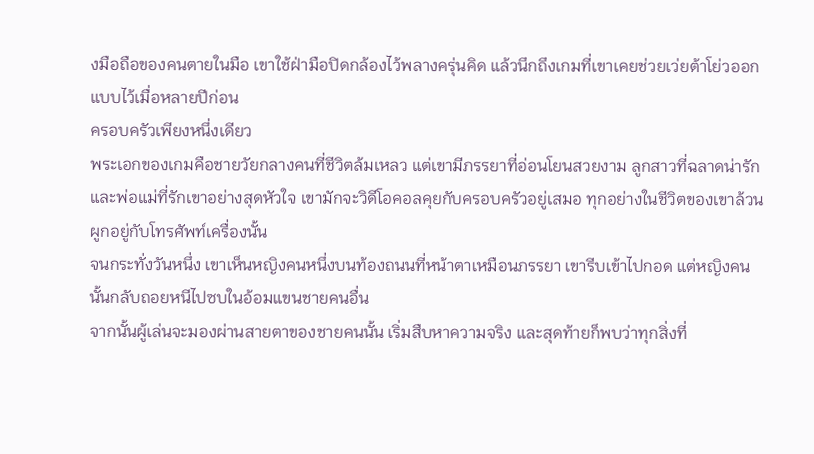งมือถือของคนตายในมือ เขาใช้ฝ่ามือปิดกล้องไว้พลางครุ่นคิด แล้วนึกถึงเกมที่เขาเคยช่วยเว่ยต้าโย่วออกแบบไว้เมื่อหลายปีก่อน
ครอบครัวเพียงหนึ่งเดียว
พระเอกของเกมคือชายวัยกลางคนที่ชีวิตล้มเหลว แต่เขามีภรรยาที่อ่อนโยนสวยงาม ลูกสาวที่ฉลาดน่ารัก และพ่อแม่ที่รักเขาอย่างสุดหัวใจ เขามักจะวิดีโอคอลคุยกับครอบครัวอยู่เสมอ ทุกอย่างในชีวิตของเขาล้วนผูกอยู่กับโทรศัพท์เครื่องนั้น
จนกระทั่งวันหนึ่ง เขาเห็นหญิงคนหนึ่งบนท้องถนนที่หน้าตาเหมือนภรรยา เขารีบเข้าไปกอด แต่หญิงคนนั้นกลับถอยหนีไปซบในอ้อมแขนชายคนอื่น
จากนั้นผู้เล่นจะมองผ่านสายตาของชายคนนั้น เริ่มสืบหาความจริง และสุดท้ายก็พบว่าทุกสิ่งที่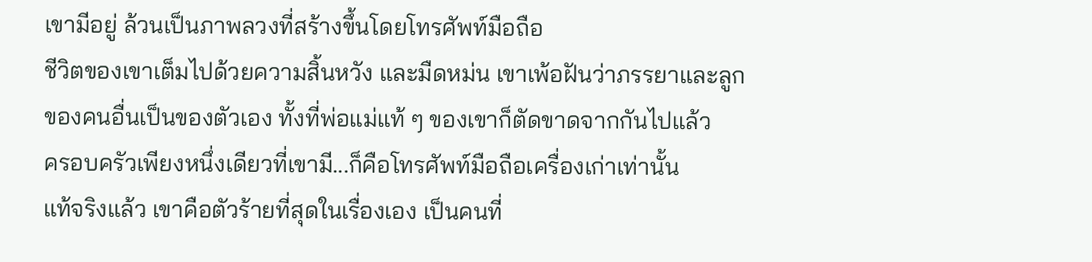เขามีอยู่ ล้วนเป็นภาพลวงที่สร้างขึ้นโดยโทรศัพท์มือถือ
ชีวิตของเขาเต็มไปด้วยความสิ้นหวัง และมืดหม่น เขาเพ้อฝันว่าภรรยาและลูกของคนอื่นเป็นของตัวเอง ทั้งที่พ่อแม่แท้ ๆ ของเขาก็ตัดขาดจากกันไปแล้ว
ครอบครัวเพียงหนึ่งเดียวที่เขามี...ก็คือโทรศัพท์มือถือเครื่องเก่าเท่านั้น
แท้จริงแล้ว เขาคือตัวร้ายที่สุดในเรื่องเอง เป็นคนที่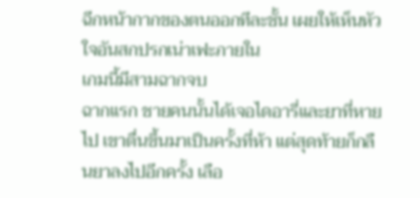ฉีกหน้ากากของตนออกทีละชั้น เผยให้เห็นหัวใจอันสกปรกเน่าเฟะภายใน
เกมนี้มีสามฉากจบ
ฉากแรก ชายคนนั้นได้เจอไดอารี่และยาที่หายไป เขาตื่นขึ้นมาเป็นครั้งที่ห้า แต่สุดท้ายก็กลืนยาลงไปอีกครั้ง เลือ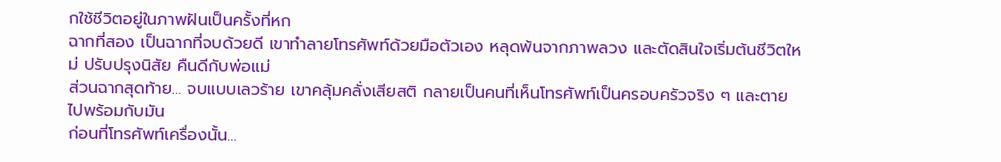กใช้ชีวิตอยู่ในภาพฝันเป็นครั้งที่หก
ฉากที่สอง เป็นฉากที่จบด้วยดี เขาทำลายโทรศัพท์ด้วยมือตัวเอง หลุดพ้นจากภาพลวง และตัดสินใจเริ่มต้นชีวิตใหม่ ปรับปรุงนิสัย คืนดีกับพ่อแม่
ส่วนฉากสุดท้าย… จบแบบเลวร้าย เขาคลุ้มคลั่งเสียสติ กลายเป็นคนที่เห็นโทรศัพท์เป็นครอบครัวจริง ๆ และตายไปพร้อมกับมัน
ก่อนที่โทรศัพท์เครื่องนั้น…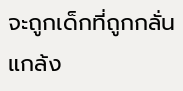จะถูกเด็กที่ถูกกลั่นแกล้ง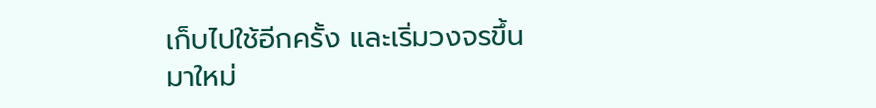เก็บไปใช้อีกครั้ง และเริ่มวงจรขึ้นมาใหม่